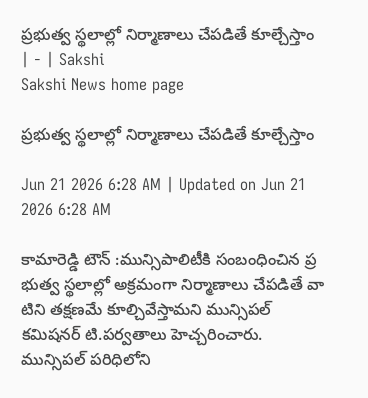ప్రభుత్వ స్థలాల్లో నిర్మాణాలు చేపడితే కూల్చేస్తాం | - | Sakshi
Sakshi News home page

ప్రభుత్వ స్థలాల్లో నిర్మాణాలు చేపడితే కూల్చేస్తాం

Jun 21 2026 6:28 AM | Updated on Jun 21 2026 6:28 AM

కామారెడ్డి టౌన్‌ :మున్సిపాలిటీకి సంబంధించిన ప్ర భుత్వ స్థలాల్లో అక్రమంగా నిర్మాణాలు చేపడితే వా టిని తక్షణమే కూల్చివేస్తామని మున్సిపల్‌ కమిషనర్‌ టి.పర్వతాలు హెచ్చరించారు. మున్సిపల్‌ పరిధిలోని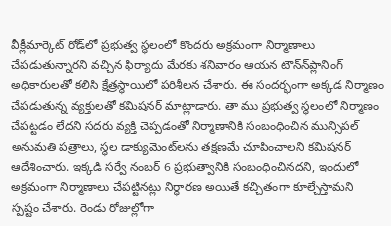వీక్లీమార్కెట్‌ రోడ్‌లో ప్రభుత్వ స్థలంలో కొందరు అక్రమంగా నిర్మాణాలు చేపడుతున్నారని వచ్చిన ఫిర్యాదు మేరకు శనివారం ఆయన టౌన్‌న్‌ప్లానింగ్‌ అధికారులతో కలిసి క్షేత్రస్థాయిలో పరిశీలన చేశారు. ఈ సందర్భంగా అక్కడ నిర్మాణం చేపడుతున్న వ్యక్తులతో కమిషనర్‌ మాట్లాడారు. తా ము ప్రభుత్వ స్థలంలో నిర్మాణం చేపట్టడం లేదని సదరు వ్యక్తి చెప్పడంతో నిర్మాణానికి సంబంధించిన మున్సిపల్‌ అనుమతి పత్రాలు, స్థల డాక్యుమెంట్‌లను తక్షణమే చూపించాలని కమిషనర్‌ ఆదేశించారు. ఇక్కడి సర్వే నంబర్‌ 6 ప్రభుత్వానికి సంబంధించినదని, ఇందులో అక్రమంగా నిర్మాణాలు చేపట్టినట్లు నిర్ధారణ అయితే కచ్చితంగా కూల్చేస్తామని స్పష్టం చేశారు. రెండు రోజుల్లోగా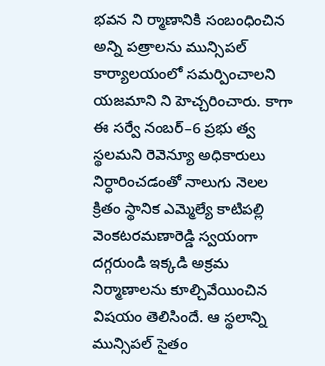భవన ని ర్మాణానికి సంబంధించిన అన్ని పత్రాలను మున్సిపల్‌ కార్యాలయంలో సమర్పించాలని యజమాని ని హెచ్చరించారు. కాగా ఈ సర్వే నంబర్‌–6 ప్రభు త్వ స్థలమని రెవెన్యూ అధికారులు నిర్ధారించడంతో నాలుగు నెలల క్రితం స్థానిక ఎమ్మెల్యే కాటిపల్లి వెంకటరమణారెడ్డి స్వయంగా దగ్గరుండి ఇక్కడి అక్రమ నిర్మాణాలను కూల్చివేయించిన విషయం తెలిసిందే. ఆ స్థలాన్ని మున్సిపల్‌ సైతం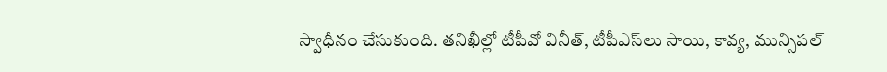స్వాధీనం చేసుకుంది. తనిఖీల్లో టీపీవో వినీత్‌, టీపీఎస్‌లు సాయి, కావ్య, మున్సిపల్‌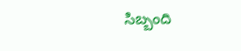సిబ్బంది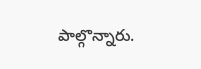పాల్గొన్నారు.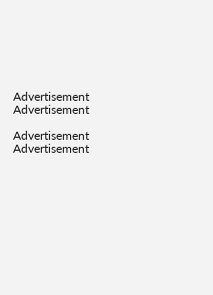Advertisement
Advertisement

Advertisement
Advertisement